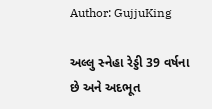Author: GujjuKing

અલ્લુ સ્નેહા રેડ્ડી 39 વર્ષના છે અને અદભૂત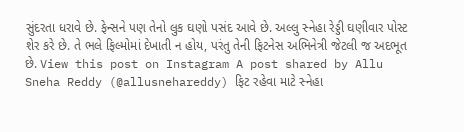સુંદરતા ધરાવે છે. ફેન્સને પણ તેનો લુક ઘણો પસંદ આવે છે. અલ્લુ સ્નેહા રેડ્ડી ઘણીવાર પોસ્ટ શેર કરે છે. તે ભલે ફિલ્મોમાં દેખાતી ન હોય, પરંતુ તેની ફિટનેસ અભિનેત્રી જેટલી જ અદભૂત છે. View this post on Instagram A post shared by Allu Sneha Reddy (@allusnehareddy) ફિટ રહેવા માટે સ્નેહા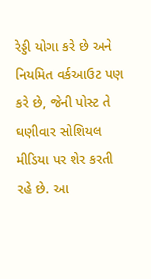રેડ્ડી યોગા કરે છે અને નિયમિત વર્કઆઉટ પણ કરે છે, જેની પોસ્ટ તે ઘણીવાર સોશિયલ મીડિયા પર શેર કરતી રહે છે. આ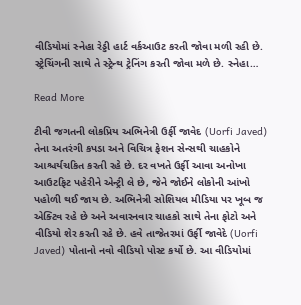વીડિયોમાં સ્નેહા રેડ્ડી હાર્ટ વર્કઆઉટ કરતી જોવા મળી રહી છે. સ્ટ્રેચિંગની સાથે તે સ્ટ્રેન્થ ટ્રેનિંગ કરતી જોવા મળે છે. સ્નેહા…

Read More

ટીવી જગતની લોકપ્રિય અભિનેત્રી ઉર્ફી જાવેદ (Uorfi Javed) તેના અતરંગી કપડા અને વિચિત્ર ફેશન સેન્સથી ચાહકોને આશ્ચર્યચકિત કરતી રહે છે. દર વખતે ઉર્ફી આવા અનોખા આઉટફિટ પહેરીને એન્ટ્રી લે છે, જેને જોઈને લોકોની આંખો પહોળી થઈ જાય છે. અભિનેત્રી સોશિયલ મીડિયા પર ખૂબ જ એક્ટિવ રહે છે અને અવારનવાર ચાહકો સાથે તેના ફોટો અને વીડિયો શેર કરતી રહે છે. હવે તાજેતરમાં ઉર્ફી જાવેદે (Uorfi Javed) પોતાનો નવો વીડિયો પોસ્ટ કર્યો છે. આ વીડિયોમાં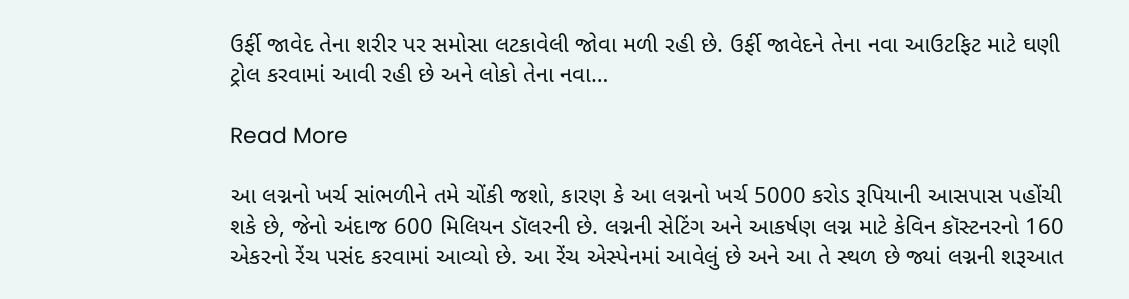ઉર્ફી જાવેદ તેના શરીર પર સમોસા લટકાવેલી જોવા મળી રહી છે. ઉર્ફી જાવેદને તેના નવા આઉટફિટ માટે ઘણી ટ્રોલ કરવામાં આવી રહી છે અને લોકો તેના નવા…

Read More

આ લગ્નનો ખર્ચ સાંભળીને તમે ચોંકી જશો, કારણ કે આ લગ્નનો ખર્ચ 5000 કરોડ રૂપિયાની આસપાસ પહોંચી શકે છે, જેનો અંદાજ 600 મિલિયન ડૉલરની છે. લગ્નની સેટિંગ અને આકર્ષણ લગ્ન માટે કેવિન કૉસ્ટનરનો 160 એકરનો રેંચ પસંદ કરવામાં આવ્યો છે. આ રેંચ એસ્પેનમાં આવેલું છે અને આ તે સ્થળ છે જ્યાં લગ્નની શરૂઆત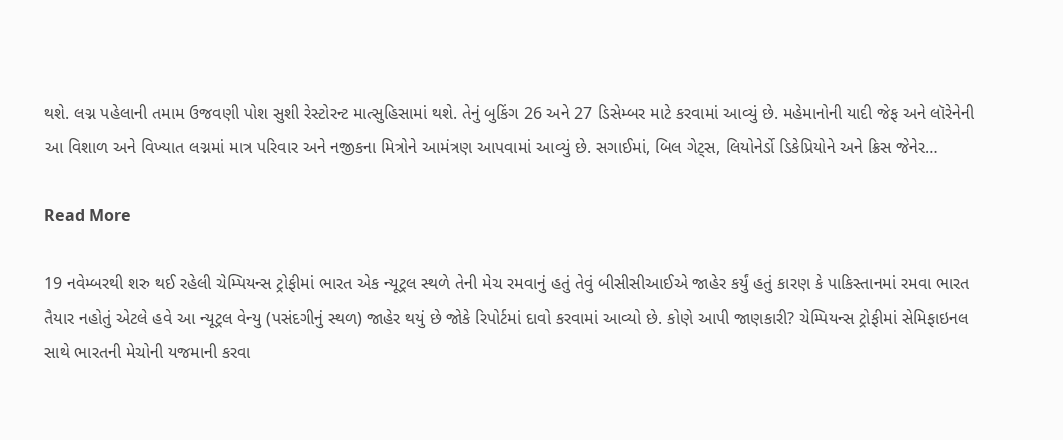થશે. લગ્ન પહેલાની તમામ ઉજવણી પોશ સુશી રેસ્ટોરન્ટ માત્સુહિસામાં થશે. તેનું બુકિંગ 26 અને 27 ડિસેમ્બર માટે કરવામાં આવ્યું છે. મહેમાનોની યાદી જેફ અને લૉરેનેની આ વિશાળ અને વિખ્યાત લગ્નમાં માત્ર પરિવાર અને નજીકના મિત્રોને આમંત્રણ આપવામાં આવ્યું છે. સગાઈમાં, બિલ ગેટ્સ, લિયોનેર્ડો ડિકેપ્રિયોને અને ક્રિસ જેનેર…

Read More

19 નવેમ્બરથી શરુ થઈ રહેલી ચેમ્પિયન્સ ટ્રોફીમાં ભારત એક ન્યૂટ્રલ સ્થળે તેની મેચ રમવાનું હતું તેવું બીસીસીઆઈએ જાહેર કર્યું હતું કારણ કે પાકિસ્તાનમાં રમવા ભારત તૈયાર નહોતું એટલે હવે આ ન્યૂટ્રલ વેન્યુ (પસંદગીનું સ્થળ) જાહેર થયું છે જોકે રિપોર્ટમાં દાવો કરવામાં આવ્યો છે. કોણે આપી જાણકારી? ચેમ્પિયન્સ ટ્રોફીમાં સેમિફાઇનલ સાથે ભારતની મેચોની યજમાની કરવા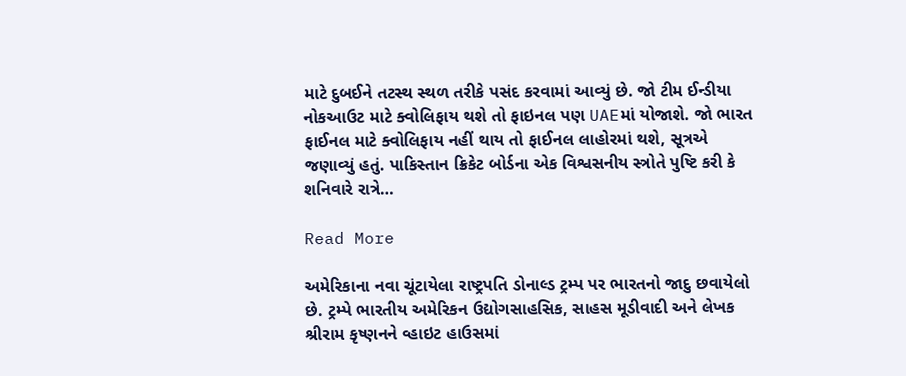માટે દુબઈને તટસ્થ સ્થળ તરીકે પસંદ કરવામાં આવ્યું છે. જો ટીમ ઈન્ડીયા નોકઆઉટ માટે ક્વોલિફાય થશે તો ફાઇનલ પણ UAEમાં યોજાશે. જો ભારત ફાઈનલ માટે ક્વોલિફાય નહીં થાય તો ફાઈનલ લાહોરમાં થશે, સૂત્રએ જણાવ્યું હતું. પાકિસ્તાન ક્રિકેટ બોર્ડના એક વિશ્વસનીય સ્ત્રોતે પુષ્ટિ કરી કે શનિવારે રાત્રે…

Read More

અમેરિકાના નવા ચૂંટાયેલા રાષ્ટ્રપતિ ડોનાલ્ડ ટ્રમ્પ પર ભારતનો જાદુ છવાયેલો છે. ટ્રમ્પે ભારતીય અમેરિકન ઉદ્યોગસાહસિક, સાહસ મૂડીવાદી અને લેખક શ્રીરામ કૃષ્ણનને વ્હાઇટ હાઉસમાં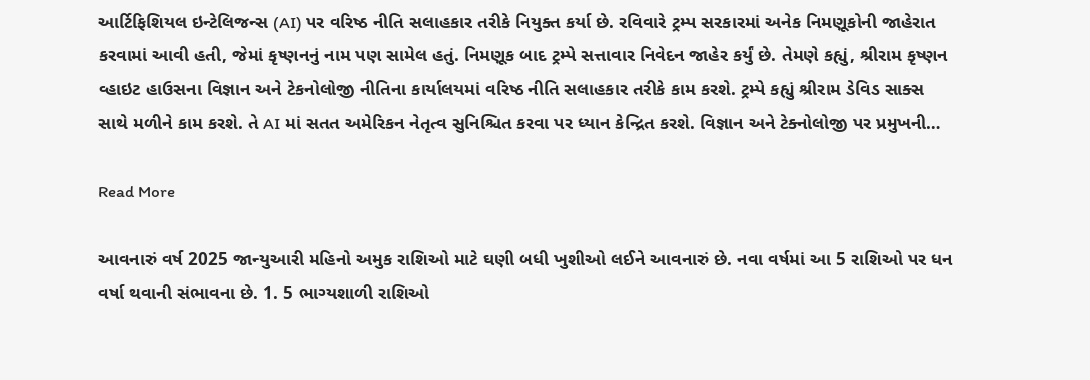આર્ટિફિશિયલ ઇન્ટેલિજન્સ (AI) પર વરિષ્ઠ નીતિ સલાહકાર તરીકે નિયુક્ત કર્યા છે. રવિવારે ટ્રમ્પ સરકારમાં અનેક નિમણૂકોની જાહેરાત કરવામાં આવી હતી, જેમાં કૃષ્ણનનું નામ પણ સામેલ હતું. નિમણૂક બાદ ટ્રમ્પે સત્તાવાર નિવેદન જાહેર કર્યું છે. તેમણે કહ્યું, શ્રીરામ કૃષ્ણન વ્હાઇટ હાઉસના વિજ્ઞાન અને ટેકનોલોજી નીતિના કાર્યાલયમાં વરિષ્ઠ નીતિ સલાહકાર તરીકે કામ કરશે. ટ્રમ્પે કહ્યું શ્રીરામ ડેવિડ સાક્સ સાથે મળીને કામ કરશે. તે AI માં સતત અમેરિકન નેતૃત્વ સુનિશ્ચિત કરવા પર ધ્યાન કેન્દ્રિત કરશે. વિજ્ઞાન અને ટેક્નોલોજી પર પ્રમુખની…

Read More

આવનારું વર્ષ 2025 જાન્યુઆરી મહિનો અમુક રાશિઓ માટે ઘણી બધી ખુશીઓ લઈને આવનારું છે. નવા વર્ષમાં આ 5 રાશિઓ પર ધન વર્ષા થવાની સંભાવના છે. 1. 5 ભાગ્યશાળી રાશિઓ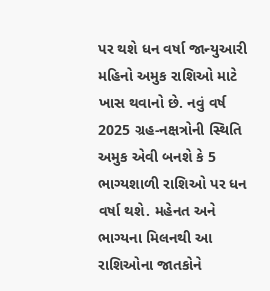પર થશે ધન વર્ષા જાન્યુઆરી મહિનો અમુક રાશિઓ માટે ખાસ થવાનો છે. નવું વર્ષ 2025 ગ્રહ-નક્ષત્રોની સ્થિતિ અમુક એવી બનશે કે 5 ભાગ્યશાળી રાશિઓ પર ધન વર્ષા થશે. મહેનત અને ભાગ્યના મિલનથી આ રાશિઓના જાતકોને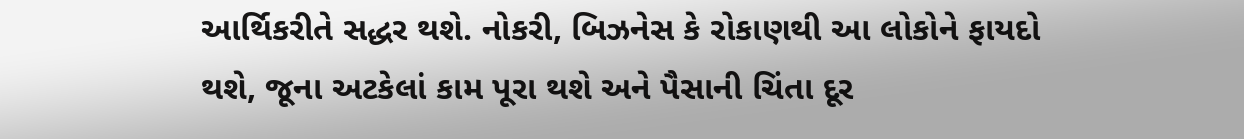આર્થિકરીતે સદ્ધર થશે. નોકરી, બિઝનેસ કે રોકાણથી આ લોકોને ફાયદો થશે, જૂના અટકેલાં કામ પૂરા થશે અને પૈસાની ચિંતા દૂર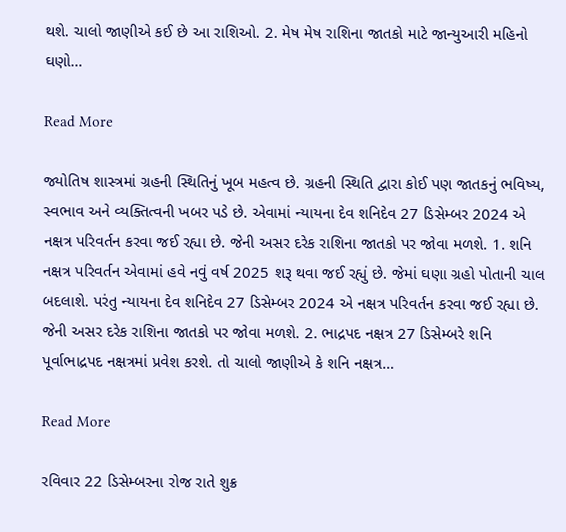થશે. ચાલો જાણીએ કઈ છે આ રાશિઓ. 2. મેષ મેષ રાશિના જાતકો માટે જાન્યુઆરી મહિનો ઘણો…

Read More

જ્યોતિષ શાસ્ત્રમાં ગ્રહની સ્થિતિનું ખૂબ મહત્વ છે. ગ્રહની સ્થિતિ દ્વારા કોઈ પણ જાતકનું ભવિષ્ય, સ્વભાવ અને વ્યક્તિત્વની ખબર પડે છે. એવામાં ન્યાયના દેવ શનિદેવ 27 ડિસેમ્બર 2024 એ નક્ષત્ર પરિવર્તન કરવા જઈ રહ્યા છે. જેની અસર દરેક રાશિના જાતકો પર જોવા મળશે. 1. શનિ નક્ષત્ર પરિવર્તન એવામાં હવે નવું વર્ષ 2025 શરૂ થવા જઈ રહ્યું છે. જેમાં ઘણા ગ્રહો પોતાની ચાલ બદલાશે. પરંતુ ન્યાયના દેવ શનિદેવ 27 ડિસેમ્બર 2024 એ નક્ષત્ર પરિવર્તન કરવા જઈ રહ્યા છે. જેની અસર દરેક રાશિના જાતકો પર જોવા મળશે. 2. ભાદ્રપદ નક્ષત્ર 27 ડિસેમ્બરે શનિ પૂર્વાભાદ્રપદ નક્ષત્રમાં પ્રવેશ કરશે. તો ચાલો જાણીએ કે શનિ નક્ષત્ર…

Read More

રવિવાર 22 ડિસેમ્બરના રોજ રાતે શુક્ર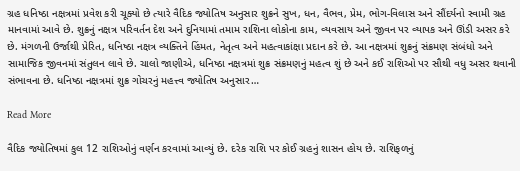ગ્રહ ધનિષ્ઠા નક્ષત્રમાં પ્રવેશ કરી ચૂક્યો છે ત્યારે વૈદિક જ્યોતિષ અનુસાર શુક્રને સુખ, ધન, વૈભવ, પ્રેમ, ભોગ-વિલાસ અને સૌંદર્યનો સ્વામી ગ્રહ માનવામાં આવે છે. શુક્રનું નક્ષત્ર પરિવર્તન દેશ અને દુનિયામાં તમામ રાશિના લોકોના કામ, વ્યવસાય અને જીવન પર વ્યાપક અને ઊંડી અસર કરે છે. મંગળની ઉર્જાથી પ્રેરિત, ધનિષ્ઠા નક્ષત્ર વ્યક્તિને હિંમત, નેતૃત્વ અને મહત્વાકાંક્ષા પ્રદાન કરે છે. આ નક્ષત્રમાં શુક્રનું સંક્રમણ સંબંધો અને સામાજિક જીવનમાં સંતુલન લાવે છે. ચાલો જાણીએ, ધનિષ્ઠા નક્ષત્રમાં શુક્ર સંક્રમણનું મહત્વ શું છે અને કઈ રાશિઓ પર સૌથી વધુ અસર થવાની સંભાવના છે. ધનિષ્ઠા નક્ષત્રમાં શુક્ર ગોચરનું મહત્ત્વ જ્યોતિષ અનુસાર…

Read More

વૈદિક જ્યોતિષમાં કુલ 12 રાશિઓનું વર્ણન કરવામાં આવ્યું છે. દરેક રાશિ પર કોઈ ગ્રહનું શાસન હોય છે. રાશિફળનું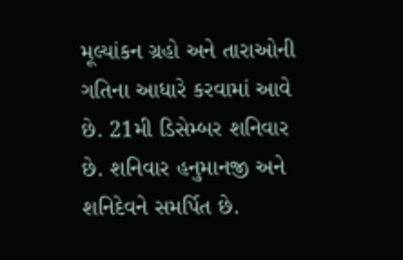મૂલ્યાંકન ગ્રહો અને તારાઓની ગતિના આધારે કરવામાં આવે છે. 21મી ડિસેમ્બર શનિવાર છે. શનિવાર હનુમાનજી અને શનિદેવને સમર્પિત છે.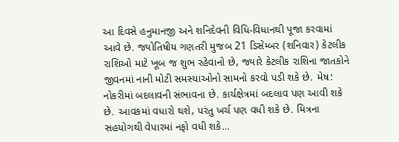આ દિવસે હનુમાનજી અને શનિદેવની વિધિ-વિધાનથી પૂજા કરવામાં આવે છે. જ્યોતિષીય ગણતરી મુજબ 21 ડિસેમ્બર (શનિવાર) કેટલીક રાશિઓ માટે ખૂબ જ શુભ રહેવાનો છે, જ્યારે કેટલીક રાશિના જાતકોને જીવનમાં નાની મોટી સમસ્યાઓનો સામનો કરવો પડી શકે છે. મેષ: નોકરીમાં બદલાવની સંભાવના છે. કાર્યક્ષેત્રમાં બદલાવ પણ આવી શકે છે. આવકમાં વધારો થશે, પરંતુ ખર્ચ પણ વધી શકે છે. મિત્રના સહયોગથી વેપારમાં નફો વધી શકે…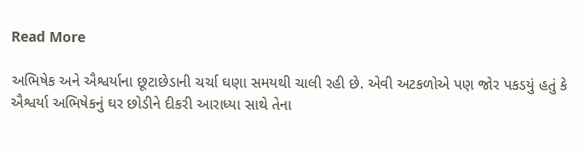Read More

અભિષેક અને ઐશ્વર્યાના છૂટાછેડાની ચર્ચા ઘણા સમયથી ચાલી રહી છે. એવી અટકળોએ પણ જોર પકડયું હતું કે ઐશ્વર્યા અભિષેકનું ઘર છોડીને દીકરી આરાધ્યા સાથે તેના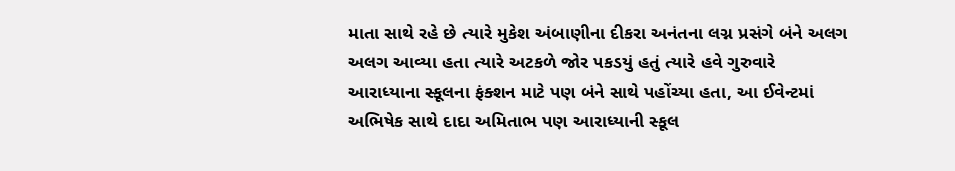માતા સાથે રહે છે ત્યારે મુકેશ અંબાણીના દીકરા અનંતના લગ્ન પ્રસંગે બંને અલગ અલગ આવ્યા હતા ત્યારે અટકળે જોર પકડયું હતું ત્યારે હવે ગુરુવારે આરાધ્યાના સ્કૂલના ફંક્શન માટે પણ બંને સાથે પહોંચ્યા હતા, આ ઈવેન્ટમાં અભિષેક સાથે દાદા અમિતાભ પણ આરાધ્યાની સ્કૂલ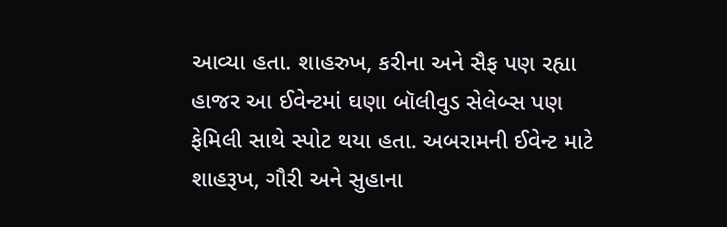આવ્યા હતા. શાહરુખ, કરીના અને સૈફ પણ રહ્યા હાજર આ ઈવેન્ટમાં ઘણા બૉલીવુડ સેલેબ્સ પણ ફેમિલી સાથે સ્પોટ થયા હતા. અબરામની ઈવેન્ટ માટે શાહરૂખ, ગૌરી અને સુહાના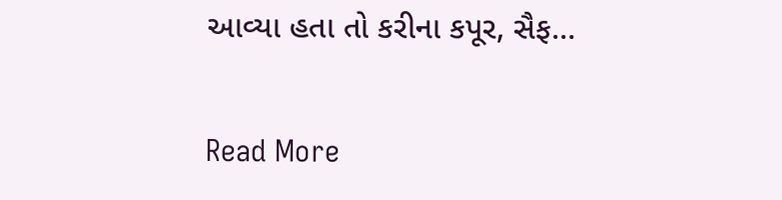આવ્યા હતા તો કરીના કપૂર, સૈફ…

Read More